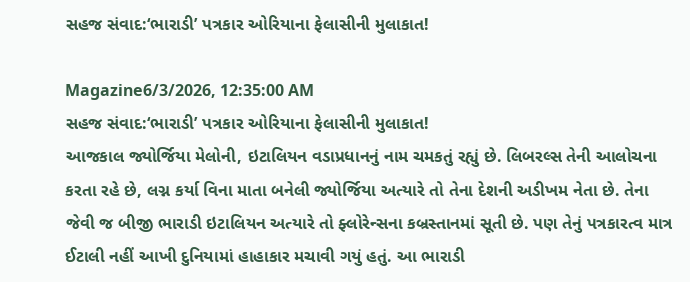સહજ સંવાદ:‘ભારાડી’ પત્રકાર ઓરિયાના ફેલાસીની મુલાકાત!

Magazine6/3/2026, 12:35:00 AM
સહજ સંવાદ:‘ભારાડી’ પત્રકાર ઓરિયાના ફેલાસીની મુલાકાત!
આજકાલ જ્યોર્જિયા મેલોની, ઇટાલિયન વડાપ્રધાનનું નામ ચમકતું રહ્યું છે. લિબરલ્સ તેની આલોચના કરતા રહે છે, લગ્ન કર્યા વિના માતા બનેલી જ્યોર્જિયા અત્યારે તો તેના દેશની અડીખમ નેતા છે. તેના જેવી જ બીજી ભારાડી ઇટાલિયન અત્યારે તો ફ્લોરેન્સના કબ્રસ્તાનમાં સૂતી છે. પણ તેનું પત્રકારત્વ માત્ર ઈટાલી નહીં આખી દુનિયામાં હાહાકાર મચાવી ગયું હતું. આ ભારાડી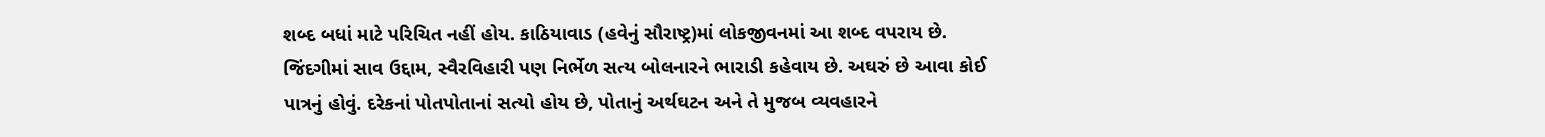શબ્દ બધાં માટે પરિચિત નહીં હોય. કાઠિયાવાડ (હવેનું સૌરાષ્ટ્ર)માં લોકજીવનમાં આ શબ્દ વપરાય છે. જિંદગીમાં સાવ ઉદ્દામ, સ્વૈરવિહારી પણ નિર્ભેળ સત્ય બોલનારને ભારાડી કહેવાય છે. અઘરું છે આવા કોઈ પાત્રનું હોવું. દરેકનાં પોતપોતાનાં સત્યો હોય છે, પોતાનું અર્થઘટન અને તે મુજબ વ્યવહારને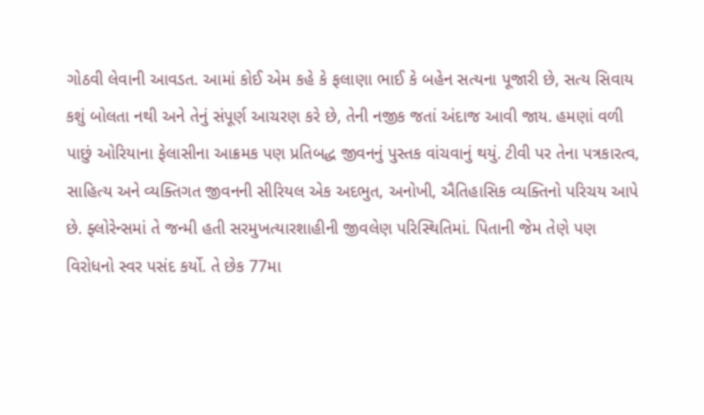ગોઠવી લેવાની આવડત. આમાં કોઈ એમ કહે કે ફલાણા ભાઈ કે બહેન સત્યના પૂજારી છે, સત્ય સિવાય કશું બોલતા નથી અને તેનું સંપૂર્ણ આચરણ કરે છે, તેની નજીક જતાં અંદાજ આવી જાય. હમણાં વળી પાછું ઓરિયાના ફેલાસીના આક્રમક પણ પ્રતિબદ્ધ જીવનનું પુસ્તક વાંચવાનું થયું. ટીવી પર તેના પત્રકારત્વ, સાહિત્ય અને વ્યક્તિગત જીવનની સીરિયલ એક અદભુત, અનોખી, ઐતિહાસિક વ્યક્તિનો પરિચય આપે છે. ફ્લોરેન્સમાં તે જન્મી હતી સરમુખત્યારશાહીની જીવલેણ પરિસ્થિતિમાં. પિતાની જેમ તેણે પણ વિરોધનો સ્વર પસંદ કર્યો. તે છેક 77મા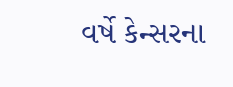વર્ષે કેન્સરના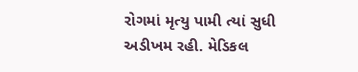રોગમાં મૃત્યુ પામી ત્યાં સુધી અડીખમ રહી. મેડિકલ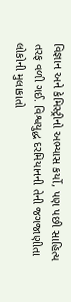વિજ્ઞાન અને કેમિસ્ટ્રીનો અભ્યાસ કર્યો, પણ પછી સાહિત્ય તરફ વળી ગઈ. વિશ્વયુદ્ધ દરમિયાનની તેની જગજાણીતા લોકોની મુલાકાતો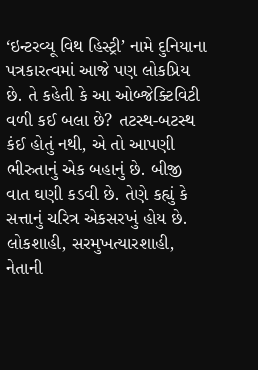‘ઇન્ટરવ્યૂ વિથ હિસ્ટ્રી’ નામે દુનિયાના પત્રકારત્વમાં આજે પણ લોકપ્રિય છે. તે કહેતી કે આ ઓબ્જેક્ટિવિટી વળી કઈ બલા છે? તટસ્થ-બટસ્થ કંઈ હોતું નથી, એ તો આપણી ભીરુતાનું એક બહાનું છે. બીજી વાત ઘણી કડવી છે. તેણે કહ્યું કે સત્તાનું ચરિત્ર એકસરખું હોય છે. લોકશાહી, સરમુખત્યારશાહી, નેતાની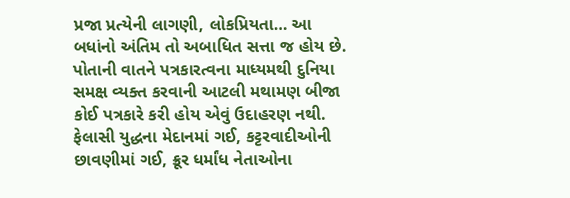પ્રજા પ્રત્યેની લાગણી, લોકપ્રિયતા… આ બધાંનો અંતિમ તો અબાધિત સત્તા જ હોય છે. પોતાની વાતને પત્રકારત્વના માધ્યમથી દુનિયા સમક્ષ વ્યક્ત કરવાની આટલી મથામણ બીજા કોઈ પત્રકારે કરી હોય એવું ઉદાહરણ નથી. ફેલાસી યુદ્ધના મેદાનમાં ગઈ, કટ્ટરવાદીઓની છાવણીમાં ગઈ, ક્રૂર ધર્માંધ નેતાઓના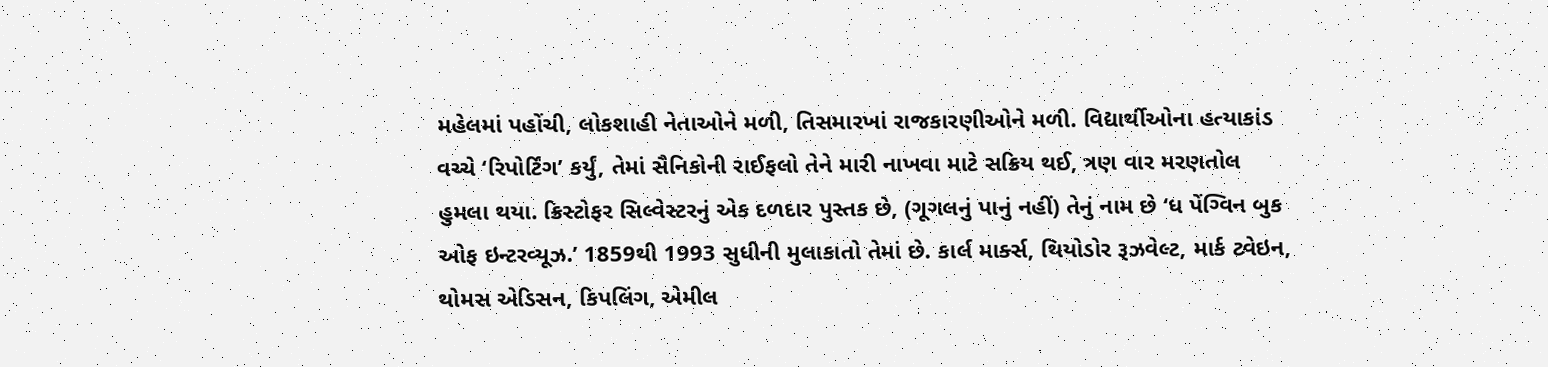મહેલમાં પહોંચી, લોકશાહી નેતાઓને મળી, તિસમારખાં રાજકારણીઓને મળી. વિદ્યાર્થીઓના હત્યાકાંડ વચ્ચે ‘રિપોર્ટિંગ’ કર્યું, તેમાં સૈનિકોની રાઈફલો તેને મારી નાખવા માટે સક્રિય થઈ, ત્રણ વાર મરણતોલ હુમલા થયા. ક્રિસ્ટોફર સિલ્વેસ્ટરનું એક દળદાર પુસ્તક છે, (ગૂગલનું પાનું નહીં) તેનું નામ છે ‘ધ પેંગ્વિન બુક ઓફ ઇન્ટરવ્યૂઝ.’ 1859થી 1993 સુધીની મુલાકાતો તેમાં છે. કાર્લ માર્ક્સ, થિયોડોર રૂઝવેલ્ટ, માર્ક ટ્વેઇન, થોમસ એડિસન, કિપલિંગ, એમીલ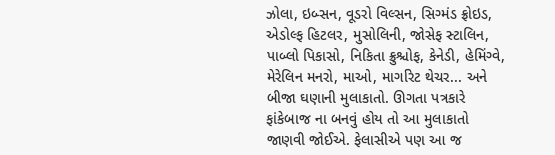ઝોલા, ઇબ્સન, વૂડરો વિલ્સન, સિગ્મંડ ફ્રોઇડ, એડોલ્ફ હિટલર, મુસોલિની, જોસેફ સ્ટાલિન, પાબ્લો પિકાસો, નિકિતા ક્રુશ્ચોફ, કેનેડી, હેમિંગ્વે, મેરેલિન મનરો, માઓ, માર્ગારેટ થેચર... અને બીજા ઘણાની મુલાકાતો. ઊગતા પત્રકારે ફાંકેબાજ ના બનવું હોય તો આ મુલાકાતો જાણવી જોઈએ. ફેલાસીએ પણ આ જ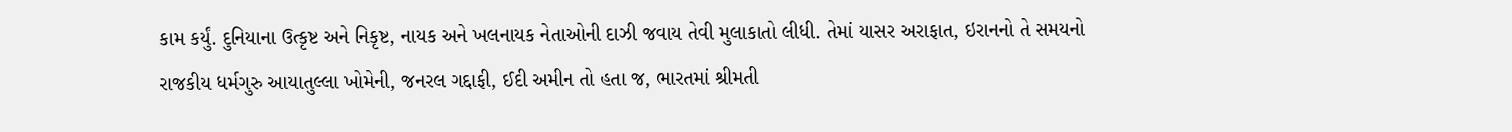કામ કર્યું. દુનિયાના ઉત્કૃષ્ટ અને નિકૃષ્ટ, નાયક અને ખલનાયક નેતાઓની દાઝી જવાય તેવી મુલાકાતો લીધી. તેમાં યાસર અરાફાત, ઇરાનનો તે સમયનો રાજકીય ધર્મગુરુ આયાતુલ્લા ખોમેની, જનરલ ગદ્દાફી, ઈદી અમીન તો હતા જ, ભારતમાં શ્રીમતી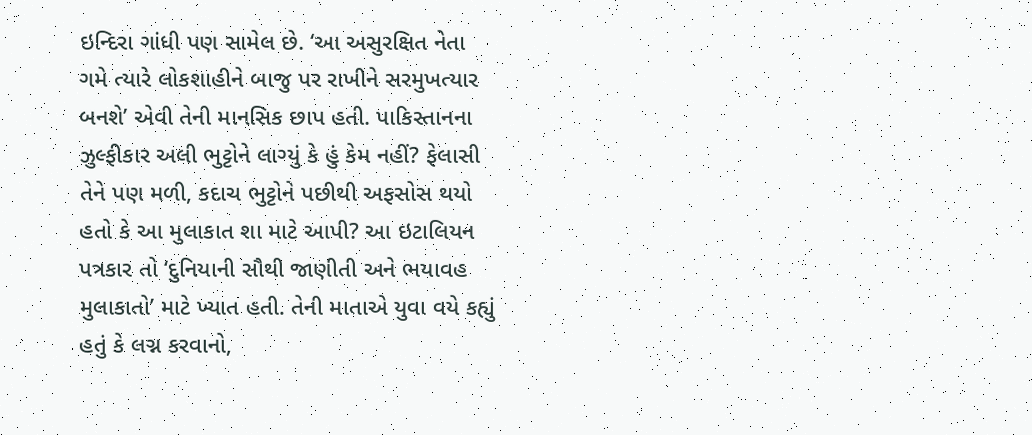ઇન્દિરા ગાંધી પણ સામેલ છે. ‘આ અસુરક્ષિત નેતા ગમે ત્યારે લોકશાહીને બાજુ પર રાખીને સરમુખત્યાર બનશે’ એવી તેની માનસિક છાપ હતી. પાકિસ્તાનના ઝુલ્ફીકાર અલી ભુટ્ટોને લાગ્યું કે હું કેમ નહીં? ફેલાસી તેને પણ મળી, કદાચ ભુટ્ટોને પછીથી અફસોસ થયો હતો કે આ મુલાકાત શા માટે આપી? આ ઇટાલિયન પત્રકાર તો ‘દુનિયાની સૌથી જાણીતી અને ભયાવહ મુલાકાતો’ માટે ખ્યાત હતી. તેની માતાએ યુવા વયે કહ્યું હતું કે લગ્ન કરવાનો,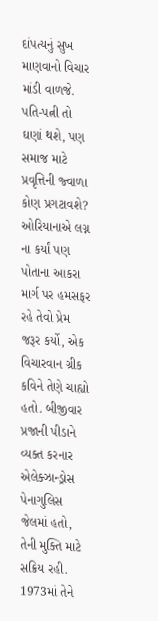દાંપત્યનું સુખ માણવાનો વિચાર માંડી વાળજે. પતિ-પત્ની તો ઘણાં થશે, પણ સમાજ માટે પ્રવૃત્તિની જ્વાળા કોણ પ્રગટાવશે? ઓરિયાનાએ લગ્ન ના કર્યાં પણ પોતાના આકરા માર્ગ પર હમસફર રહે તેવો પ્રેમ જરૂર કર્યો, એક વિચારવાન ગ્રીક કવિને તેણે ચાહ્યો હતો. બીજીવાર પ્રજાની પીડાને વ્યક્ત કરનાર એલેક્ઝાન્ડ્રોસ પેનાગુલિસ જેલમાં હતો, તેની મુક્તિ માટે સક્રિય રહી. 1973માં તેને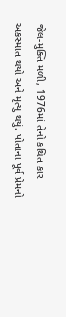જેલ-મુક્તિ મળી, 1976માં તેનો કથિત કાર અકસ્માત થયો અને મૃત્યુ થયું. પોતાના પૂર્વ પ્રેમનો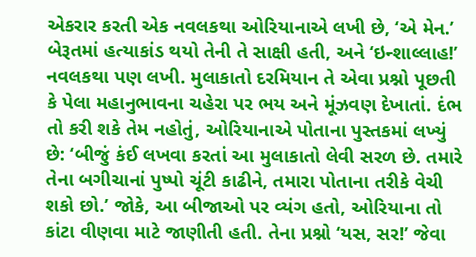એકરાર કરતી એક નવલકથા ઓરિયાનાએ લખી છે, ‘એ મેન.’ બેરૂતમાં હત્યાકાંડ થયો તેની તે સાક્ષી હતી, અને ‘ઇન્શાલ્લાહ!’ નવલકથા પણ લખી. મુલાકાતો દરમિયાન તે એવા પ્રશ્નો પૂછતી કે પેલા મહાનુભાવના ચહેરા પર ભય અને મૂંઝવણ દેખાતાં. દંભ તો કરી શકે તેમ નહોતું, ઓરિયાનાએ પોતાના પુસ્તકમાં લખ્યું છે: ‘બીજું કંઈ લખવા કરતાં આ મુલાકાતો લેવી સરળ છે. તમારે તેના બગીચાનાં પુષ્પો ચૂંટી કાઢીને, તમારા પોતાના તરીકે વેચી શકો છો.’ જોકે, આ બીજાઓ પર વ્યંગ હતો, ઓરિયાના તો કાંટા વીણવા માટે જાણીતી હતી. તેના પ્રશ્નો ‘યસ, સર!’ જેવા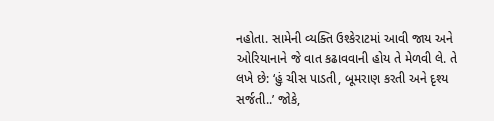નહોતા. સામેની વ્યક્તિ ઉશ્કેરાટમાં આવી જાય અને ઓરિયાનાને જે વાત કઢાવવાની હોય તે મેળવી લે. તે લખે છે: ‘હું ચીસ પાડતી, બૂમરાણ કરતી અને દૃશ્ય સર્જતી..’ જોકે,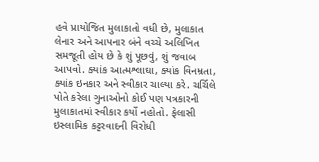હવે પ્રાયોજિત મુલાકાતો વધી છે, મુલાકાત લેનાર અને આપનાર બંને વચ્ચે અલિખિત સમજૂતી હોય છે કે શું પૂછવું, શું જવાબ આપવો. ક્યાંક આત્મશ્લાઘા, ક્યાંક વિનમ્રતા, ક્યાંક ઇનકાર અને સ્વીકાર ચાલ્યા કરે. ચર્ચિલે પોતે કરેલા ગુનાઓનો કોઈ પણ પત્રકારની મુલાકાતમાં સ્વીકાર કર્યો નહોતો. ફેલાસી ઇસ્લામિક કટ્ટરવાદની વિરોધી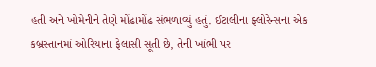હતી અને ખોમેનીને તેણે મોંઢામોંઢ સંભળાવ્યું હતું. ઈટાલીના ફ્લોરેન્સના એક કબ્રસ્તાનમાં ઓરિયાના ફેલાસી સૂતી છે, તેની ખાંભી પર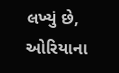લખ્યું છે, ઓરિયાના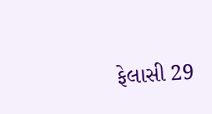ફેલાસી 29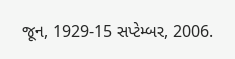જૂન, 1929-15 સપ્ટેમ્બર, 2006.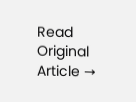Read Original Article →